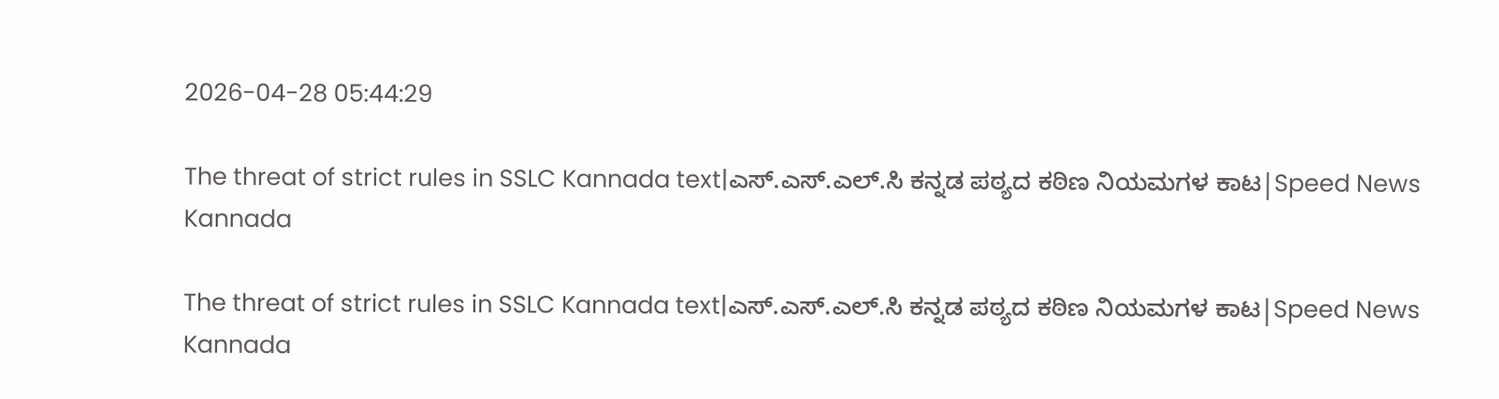2026-04-28 05:44:29

The threat of strict rules in SSLC Kannada text|ಎಸ್‌.ಎಸ್‌.ಎಲ್‌.ಸಿ ಕನ್ನಡ ಪಠ್ಯದ ಕಠಿಣ ನಿಯಮಗಳ ಕಾಟ|Speed News Kannada

The threat of strict rules in SSLC Kannada text|ಎಸ್‌.ಎಸ್‌.ಎಲ್‌.ಸಿ ಕನ್ನಡ ಪಠ್ಯದ ಕಠಿಣ ನಿಯಮಗಳ ಕಾಟ|Speed News Kannada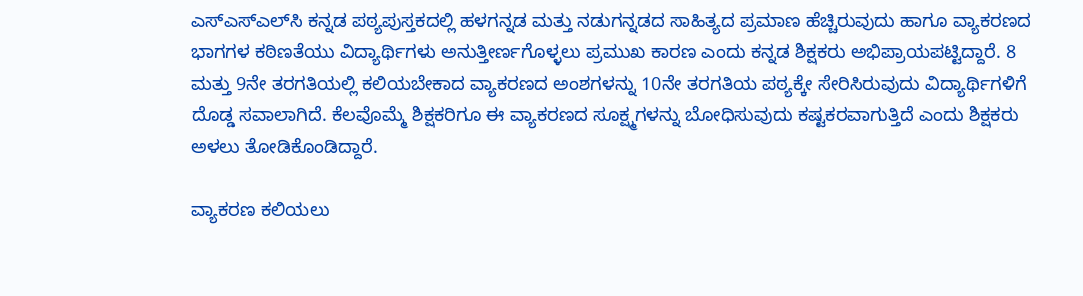ಎಸ್‌ಎಸ್‌ಎಲ್‌ಸಿ ಕನ್ನಡ ಪಠ್ಯಪುಸ್ತಕದಲ್ಲಿ ಹಳಗನ್ನಡ ಮತ್ತು ನಡುಗನ್ನಡದ ಸಾಹಿತ್ಯದ ಪ್ರಮಾಣ ಹೆಚ್ಚಿರುವುದು ಹಾಗೂ ವ್ಯಾಕರಣದ ಭಾಗಗಳ ಕಠಿಣತೆಯು ವಿದ್ಯಾರ್ಥಿಗಳು ಅನುತ್ತೀರ್ಣಗೊಳ್ಳಲು ಪ್ರಮುಖ ಕಾರಣ ಎಂದು ಕನ್ನಡ ಶಿಕ್ಷಕರು ಅಭಿಪ್ರಾಯಪಟ್ಟಿದ್ದಾರೆ. 8 ಮತ್ತು 9ನೇ ತರಗತಿಯಲ್ಲಿ ಕಲಿಯಬೇಕಾದ ವ್ಯಾಕರಣದ ಅಂಶಗಳನ್ನು 10ನೇ ತರಗತಿಯ ಪಠ್ಯಕ್ಕೇ ಸೇರಿಸಿರುವುದು ವಿದ್ಯಾರ್ಥಿಗಳಿಗೆ ದೊಡ್ಡ ಸವಾಲಾಗಿದೆ. ಕೆಲವೊಮ್ಮೆ ಶಿಕ್ಷಕರಿಗೂ ಈ ವ್ಯಾಕರಣದ ಸೂಕ್ಷ್ಮಗಳನ್ನು ಬೋಧಿಸುವುದು ಕಷ್ಟಕರವಾಗುತ್ತಿದೆ ಎಂದು ಶಿಕ್ಷಕರು ಅಳಲು ತೋಡಿಕೊಂಡಿದ್ದಾರೆ.

ವ್ಯಾಕರಣ ಕಲಿಯಲು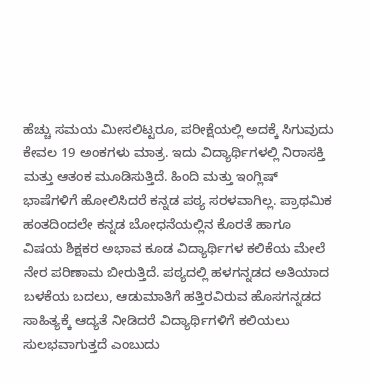ಹೆಚ್ಚು ಸಮಯ ಮೀಸಲಿಟ್ಟರೂ, ಪರೀಕ್ಷೆಯಲ್ಲಿ ಅದಕ್ಕೆ ಸಿಗುವುದು ಕೇವಲ 19 ಅಂಕಗಳು ಮಾತ್ರ. ಇದು ವಿದ್ಯಾರ್ಥಿಗಳಲ್ಲಿ ನಿರಾಸಕ್ತಿ ಮತ್ತು ಆತಂಕ ಮೂಡಿಸುತ್ತಿದೆ. ಹಿಂದಿ ಮತ್ತು ಇಂಗ್ಲಿಷ್ ಭಾಷೆಗಳಿಗೆ ಹೋಲಿಸಿದರೆ ಕನ್ನಡ ಪಠ್ಯ ಸರಳವಾಗಿಲ್ಲ. ಪ್ರಾಥಮಿಕ ಹಂತದಿಂದಲೇ ಕನ್ನಡ ಬೋಧನೆಯಲ್ಲಿನ ಕೊರತೆ ಹಾಗೂ ವಿಷಯ ಶಿಕ್ಷಕರ ಅಭಾವ ಕೂಡ ವಿದ್ಯಾರ್ಥಿಗಳ ಕಲಿಕೆಯ ಮೇಲೆ ನೇರ ಪರಿಣಾಮ ಬೀರುತ್ತಿದೆ. ಪಠ್ಯದಲ್ಲಿ ಹಳಗನ್ನಡದ ಅತಿಯಾದ ಬಳಕೆಯ ಬದಲು, ಆಡುಮಾತಿಗೆ ಹತ್ತಿರವಿರುವ ಹೊಸಗನ್ನಡದ ಸಾಹಿತ್ಯಕ್ಕೆ ಆದ್ಯತೆ ನೀಡಿದರೆ ವಿದ್ಯಾರ್ಥಿಗಳಿಗೆ ಕಲಿಯಲು ಸುಲಭವಾಗುತ್ತದೆ ಎಂಬುದು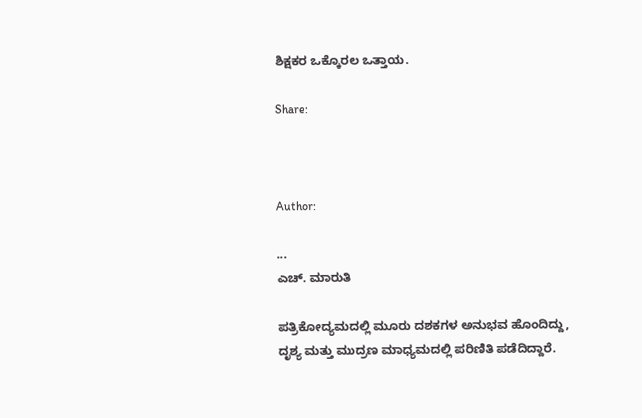ಶಿಕ್ಷಕರ ಒಕ್ಕೊರಲ ಒತ್ತಾಯ.

Share:



Author:

...
ಎಚ್‌. ಮಾರುತಿ

ಪತ್ರಿಕೋದ್ಯಮದಲ್ಲಿ ಮೂರು ದಶಕಗಳ ಅನುಭವ ಹೊಂದಿದ್ದು, ದೃಶ್ಯ ಮತ್ತು ಮುದ್ರಣ ಮಾಧ್ಯಮದಲ್ಲಿ ಪರಿಣಿತಿ ಪಡೆದಿದ್ದಾರೆ.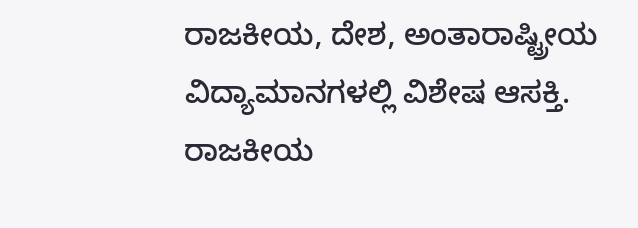ರಾಜಕೀಯ, ದೇಶ, ಅಂತಾರಾಷ್ಟ್ರೀಯ ವಿದ್ಯಾಮಾನಗಳಲ್ಲಿ ವಿಶೇಷ ಆಸಕ್ತಿ. ರಾಜಕೀಯ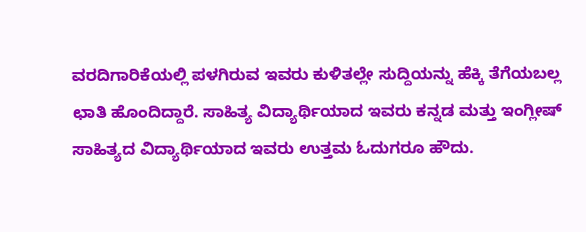ವರದಿಗಾರಿಕೆಯಲ್ಲಿ ಪಳಗಿರುವ ಇವರು ಕುಳಿತಲ್ಲೇ ಸುದ್ದಿಯನ್ನು ಹೆಕ್ಕಿ ತೆಗೆಯಬಲ್ಲ ಛಾತಿ ಹೊಂದಿದ್ದಾರೆ. ಸಾಹಿತ್ಯ ವಿದ್ಯಾರ್ಥಿಯಾದ ಇವರು ಕನ್ನಡ ಮತ್ತು ಇಂಗ್ಲೀಷ್‌ ಸಾಹಿತ್ಯದ ವಿದ್ಯಾರ್ಥಿಯಾದ ಇವರು ಉತ್ತಮ ಓದುಗರೂ ಹೌದು.